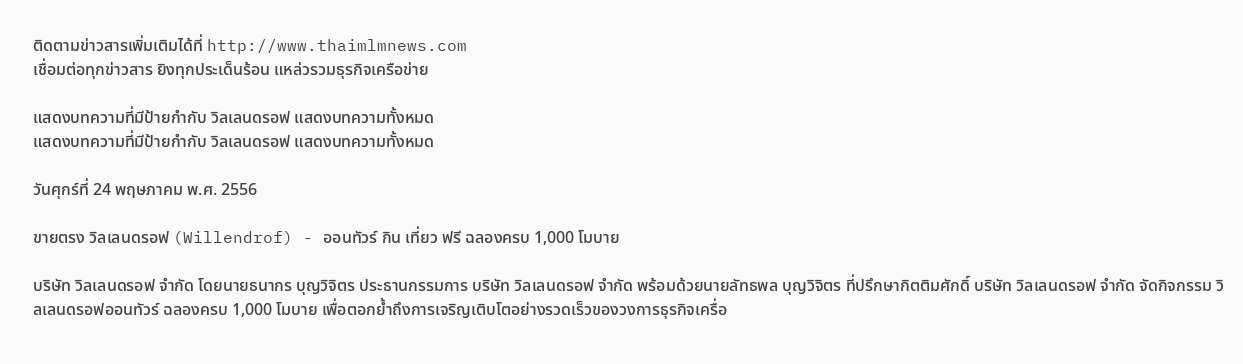ติดตามข่าวสารเพิ่มเติมได้ที่ http://www.thaimlmnews.com
เชื่อมต่อทุกข่าวสาร ยิงทุกประเด็นร้อน แหล่วรวมธุรกิจเครือข่าย

แสดงบทความที่มีป้ายกำกับ วิลเลนดรอฟ แสดงบทความทั้งหมด
แสดงบทความที่มีป้ายกำกับ วิลเลนดรอฟ แสดงบทความทั้งหมด

วันศุกร์ที่ 24 พฤษภาคม พ.ศ. 2556

ขายตรง วิลเลนดรอฟ (Willendrof) - ออนทัวร์ กิน เที่ยว ฟรี ฉลองครบ 1,000 โมบาย

บริษัท วิลเลนดรอฟ จำกัด โดยนายธนากร บุญวิจิตร ประธานกรรมการ บริษัท วิลเลนดรอฟ จำกัด พร้อมด้วยนายลัทธพล บุญวิจิตร ที่ปรึกษากิตติมศักดิ์ บริษัท วิลเลนดรอฟ จำกัด จัดกิจกรรม วิลเลนดรอฟออนทัวร์ ฉลองครบ 1,000 โมบาย เพื่อตอกย้ำถึงการเจริญเติบโตอย่างรวดเร็วของวงการธุรกิจเครื่อ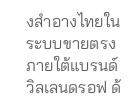งสำอางไทยในระบบขายตรง ภายใต้แบรนด์วิลเลนดรอฟ ด้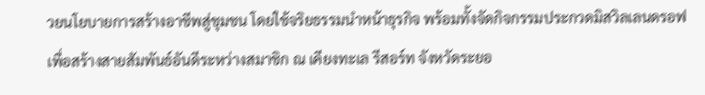วยนโยบายการสร้างอาชีพสู่ชุมชน โดยใช้จริยธรรมนำหน้าธุรกิจ พร้อมทั้งจัดกิจกรรมประกวดมิสวิลเลนดรอฟ เพื่อสร้างสายสัมพันธ์อันดีระหว่างสมาชิก ณ เคียงทะเล รีสอร์ท จังหวัดระยอ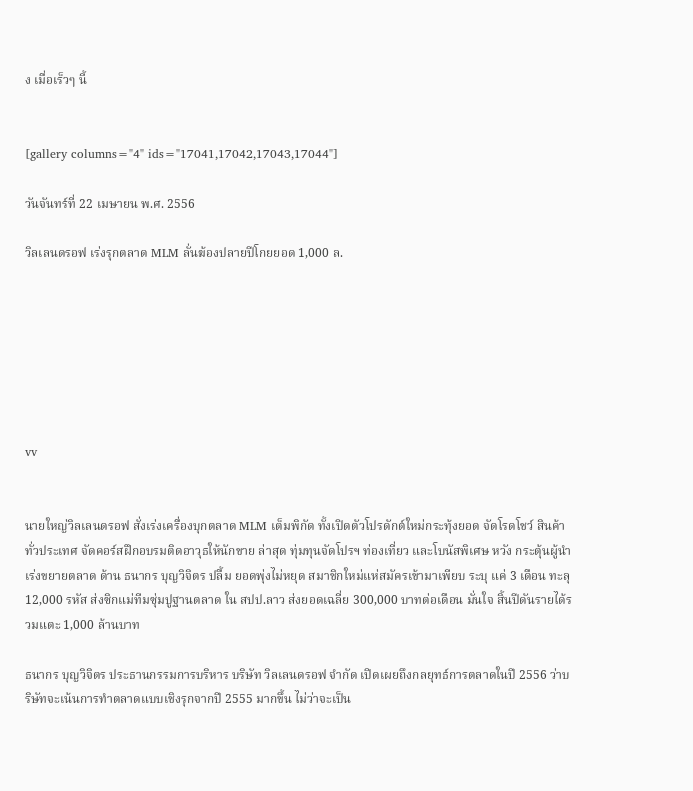ง เมื่อเร็วๆ นี้


[gallery columns="4" ids="17041,17042,17043,17044"]

วันจันทร์ที่ 22 เมษายน พ.ศ. 2556

วิลเลนดรอฟ เร่งรุกตลาด MLM ลั่นฆ้องปลายปีโกยยอด 1,000 ล.







vv


นายใหญ่วิลเลนดรอฟ สั่งเร่งเครื่องบุกตลาด MLM เต็มพิกัด ทั้งเปิดตัวโปรดักต์ใหม่กระทุ้งยอด จัดโรดโชว์ สินค้าทั่วประเทศ จัดคอร์สฝึกอบรมติดอาวุธให้นักขาย ล่าสุด ทุ่มทุนจัดโปรฯ ท่องเที่ยว และโบนัสพิเศษ หวัง กระตุ้นผู้นำ เร่งขยายตลาด ด้าน ธนากร บุญวิจิตร ปลื้ม ยอดพุ่งไม่หยุด สมาชิกใหม่แห่สมัครเข้ามาเพียบ ระบุ แค่ 3 เดือน ทะลุ 12,000 รหัส ส่งซิกแม่ทีมซุ่มปูฐานตลาด ใน สปป.ลาว ส่งยอดเฉลี่ย 300,000 บาทต่อเดือน มั่นใจ สิ้นปีดันรายได้รวมแตะ 1,000 ล้านบาท

ธนากร บุญวิจิตร ประธานกรรมการบริหาร บริษัท วิลเลนดรอฟ จำกัด เปิดเผยถึงกลยุทธ์การตลาดในปี 2556 ว่าบริษัทจะเน้นการทำตลาดแบบเชิงรุกจากปี 2555 มากขึ้น ไม่ว่าจะเป็น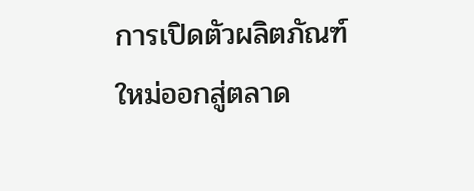การเปิดตัวผลิตภัณฑ์ใหม่ออกสู่ตลาด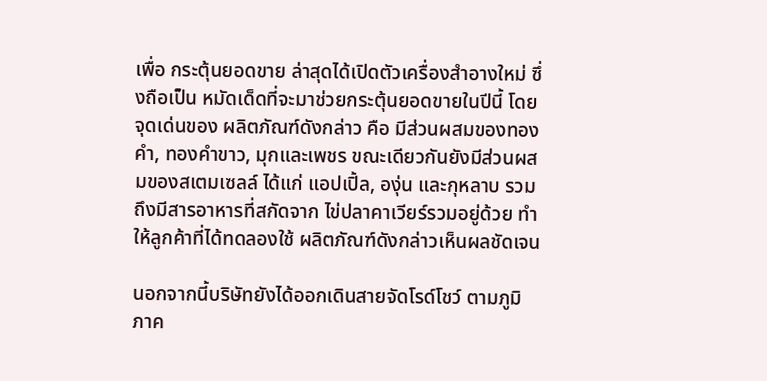เพื่อ กระตุ้นยอดขาย ล่าสุดได้เปิดตัวเครื่องสำอางใหม่ ซึ่งถือเป็น หมัดเด็ดที่จะมาช่วยกระตุ้นยอดขายในปีนี้ โดยจุดเด่นของ ผลิตภัณฑ์ดังกล่าว คือ มีส่วนผสมของทองคำ, ทองคำขาว, มุกและเพชร ขณะเดียวกันยังมีส่วนผสมของสเตมเซลล์ ได้แก่ แอปเปิ้ล, องุ่น และกุหลาบ รวมถึงมีสารอาหารที่สกัดจาก ไข่ปลาคาเวียร์รวมอยู่ด้วย ทำให้ลูกค้าที่ได้ทดลองใช้ ผลิตภัณฑ์ดังกล่าวเห็นผลชัดเจน

นอกจากนี้บริษัทยังได้ออกเดินสายจัดโรด์โชว์ ตามภูมิภาค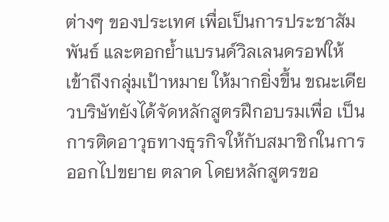ต่างๆ ของประเทศ เพื่อเป็นการประชาสัมพันธ์ และตอกย้ำแบรนด์วิลเลนดรอฟให้เข้าถึงกลุ่มเป้าหมาย ให้มากยิ่งขึ้น ขณะเดียวบริษัทยังได้จัดหลักสูตรฝึกอบรมเพื่อ เป็นการติดอาวุธทางธุรกิจให้กับสมาชิกในการออกไปขยาย ตลาด โดยหลักสูตรขอ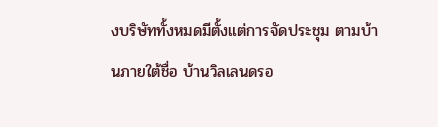งบริษัททั้งหมดมีตั้งแต่การจัดประชุม ตามบ้านภายใต้ชื่อ บ้านวิลเลนดรอ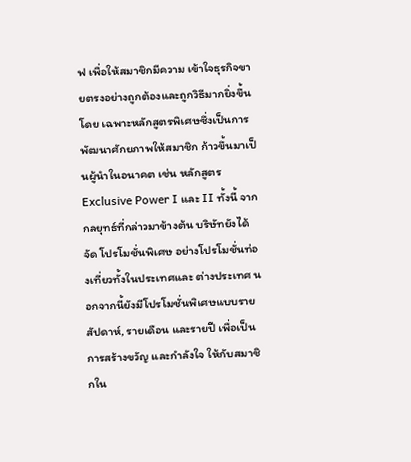ฟ เพื่อให้สมาชิกมีความ เข้าใจธุรกิจขายตรงอย่างถูกต้องและถูกวิธีมากยิ่งขึ้น โดย เฉพาะหลักสูตรพิเศษซึ่งเป็นการพัฒนาศักยภาพให้สมาชิก ก้าวขึ้นมาเป็นผู้นำในอนาคต เช่น หลักสูตร Exclusive Power I และ II ทั้งนี้ จากกลยุทธ์ที่กล่าวมาข้างต้น บริษัทยังได้จัด โปรโมชั่นพิเศษ อย่างโปรโมชั่นท่องเที่ยวทั้งในประเทศและ ต่างประเทศ นอกจากนี้ยังมีโปรโมชั่นพิเศษแบบรายสัปดาห์, รายเดือน และรายปี เพื่อเป็นการสร้างขวัญ และกำลังใจ ให้กับสมาชิกใน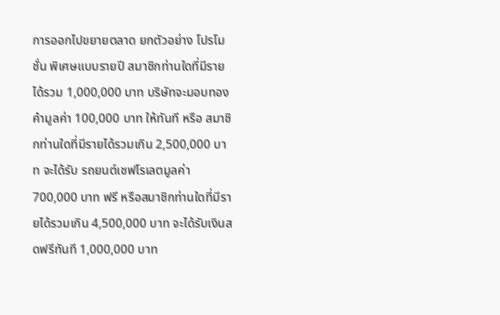การออกไปขยายตลาด ยกตัวอย่าง โปรโมชั่น พิเศษแบบรายปี สมาชิกท่านใดที่มีรายได้รวม 1,000,000 บาท บริษัทจะมอบทองคำมูลค่า 100,000 บาท ให้ทันที หรือ สมาชิกท่านใดที่มีรายได้รวมเกิน 2,500,000 บาท จะได้รับ รถยนต์เชฟโรเลตมูลค่า 700,000 บาท ฟรี หรือสมาชิกท่านใดที่มีรายได้รวมเกิน 4,500,000 บาท จะได้รับเงินสดฟรีทันที 1,000,000 บาท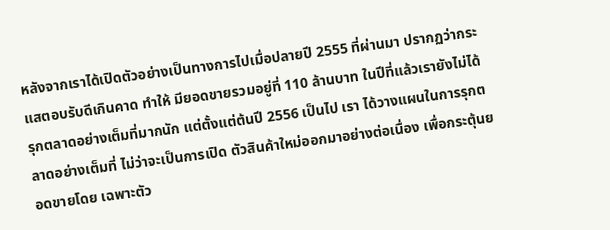หลังจากเราได้เปิดตัวอย่างเป็นทางการไปเมื่อปลายปี 2555 ที่ผ่านมา ปรากฏว่ากระแสตอบรับดีเกินคาด ทำให้ มียอดขายรวมอยู่ที่ 110 ล้านบาท ในปีที่แล้วเรายังไม่ได้ รุกตลาดอย่างเต็มที่มากนัก แต่ตั้งแต่ต้นปี 2556 เป็นไป เรา ได้วางแผนในการรุกตลาดอย่างเต็มที่ ไม่ว่าจะเป็นการเปิด ตัวสินค้าใหม่ออกมาอย่างต่อเนื่อง เพื่อกระตุ้นยอดขายโดย เฉพาะตัว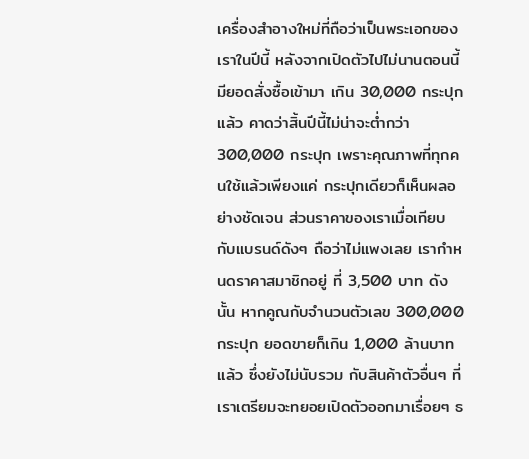เครื่องสำอางใหม่ที่ถือว่าเป็นพระเอกของเราในปีนี้ หลังจากเปิดตัวไปไม่นานตอนนี้มียอดสั่งซื้อเข้ามา เกิน 30,000 กระปุกแล้ว คาดว่าสิ้นปีนี้ไม่น่าจะต่ำกว่า 300,000 กระปุก เพราะคุณภาพที่ทุกคนใช้แล้วเพียงแค่ กระปุกเดียวก็เห็นผลอย่างชัดเจน ส่วนราคาของเราเมื่อเทียบ กับแบรนด์ดังๆ ถือว่าไม่แพงเลย เรากำหนดราคาสมาชิกอยู่ ที่ 3,500 บาท ดังนั้น หากคูณกับจำนวนตัวเลข 300,000 กระปุก ยอดขายก็เกิน 1,000 ล้านบาทแล้ว ซึ่งยังไม่นับรวม กับสินค้าตัวอื่นๆ ที่เราเตรียมจะทยอยเปิดตัวออกมาเรื่อยๆ ธ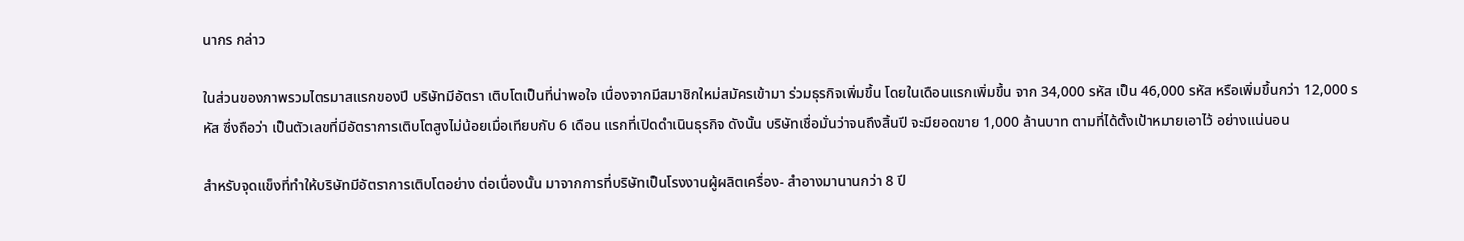นากร กล่าว

ในส่วนของภาพรวมไตรมาสแรกของปี บริษัทมีอัตรา เติบโตเป็นที่น่าพอใจ เนื่องจากมีสมาชิกใหม่สมัครเข้ามา ร่วมธุรกิจเพิ่มขึ้น โดยในเดือนแรกเพิ่มขึ้น จาก 34,000 รหัส เป็น 46,000 รหัส หรือเพิ่มขึ้นกว่า 12,000 รหัส ซึ่งถือว่า เป็นตัวเลขที่มีอัตราการเติบโตสูงไม่น้อยเมื่อเทียบกับ 6 เดือน แรกที่เปิดดำเนินธุรกิจ ดังนั้น บริษัทเชื่อมั่นว่าจนถึงสิ้นปี จะมียอดขาย 1,000 ล้านบาท ตามที่ได้ตั้งเป้าหมายเอาไว้ อย่างแน่นอน

สำหรับจุดแข็งที่ทำให้บริษัทมีอัตราการเติบโตอย่าง ต่อเนื่องนั้น มาจากการที่บริษัทเป็นโรงงานผู้ผลิตเครื่อง- สำอางมานานกว่า 8 ปี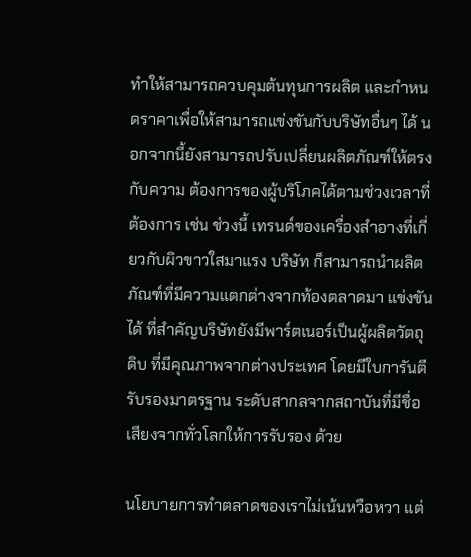ทำให้สามารถควบคุมต้นทุนการผลิต และกำหนดราคาเพื่อให้สามารถแข่งขันกับบริษัทอื่นๆ ได้ นอกจากนี้ยังสามารถปรับเปลี่ยนผลิตภัณฑ์ให้ตรงกับความ ต้องการของผู้บริโภคได้ตามช่วงเวลาที่ต้องการ เช่น ช่วงนี้ เทรนด์ของเครื่องสำอางที่เกี่ยวกับผิวขาวใสมาแรง บริษัท ก็สามารถนำผลิตภัณฑ์ที่มีความแตกต่างจากท้องตลาดมา แข่งขันได้ ที่สำคัญบริษัทยังมีพาร์ตเนอร์เป็นผู้ผลิตวัตถุดิบ ที่มีคุณภาพจากต่างประเทศ โดยมีใบการันตีรับรองมาตรฐาน ระดับสากลจากสถาบันที่มีชื่อเสียงจากทั่วโลกให้การรับรอง ด้วย

นโยบายการทำตลาดของเราไม่เน้นหวือหวา แต่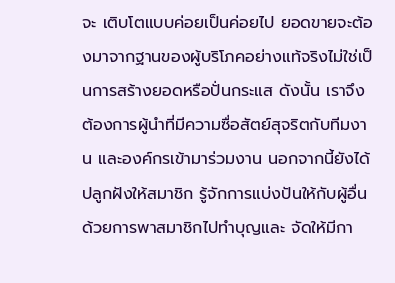จะ เติบโตแบบค่อยเป็นค่อยไป ยอดขายจะต้องมาจากฐานของผู้บริโภคอย่างแท้จริงไม่ใช่เป็นการสร้างยอดหรือปั่นกระแส ดังนั้น เราจึงต้องการผู้นำที่มีความซื่อสัตย์สุจริตกับทีมงาน และองค์กรเข้ามาร่วมงาน นอกจากนี้ยังได้ปลูกฝังให้สมาชิก รู้จักการแบ่งปันให้กับผู้อื่น ด้วยการพาสมาชิกไปทำบุญและ จัดให้มีกา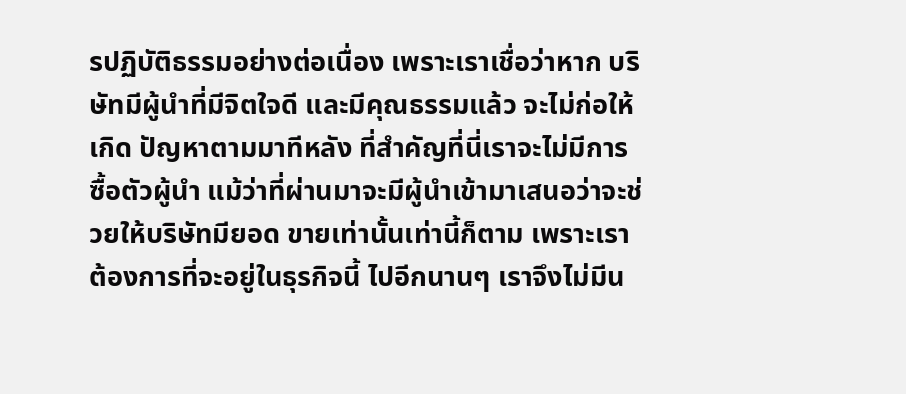รปฏิบัติธรรมอย่างต่อเนื่อง เพราะเราเชื่อว่าหาก บริษัทมีผู้นำที่มีจิตใจดี และมีคุณธรรมแล้ว จะไม่ก่อให้เกิด ปัญหาตามมาทีหลัง ที่สำคัญที่นี่เราจะไม่มีการซื้อตัวผู้นำ แม้ว่าที่ผ่านมาจะมีผู้นำเข้ามาเสนอว่าจะช่วยให้บริษัทมียอด ขายเท่านั้นเท่านี้ก็ตาม เพราะเราต้องการที่จะอยู่ในธุรกิจนี้ ไปอีกนานๆ เราจึงไม่มีน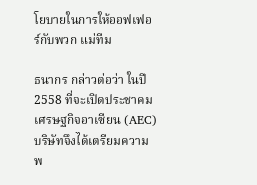โยบายในการให้ออฟเฟอร์กับพวก แม่ทีม

ธนากร กล่าวต่อว่า ในปี 2558 ที่จะเปิดประชาคม เศรษฐกิจอาเซียน (AEC) บริษัทจึงได้เตรียมความพ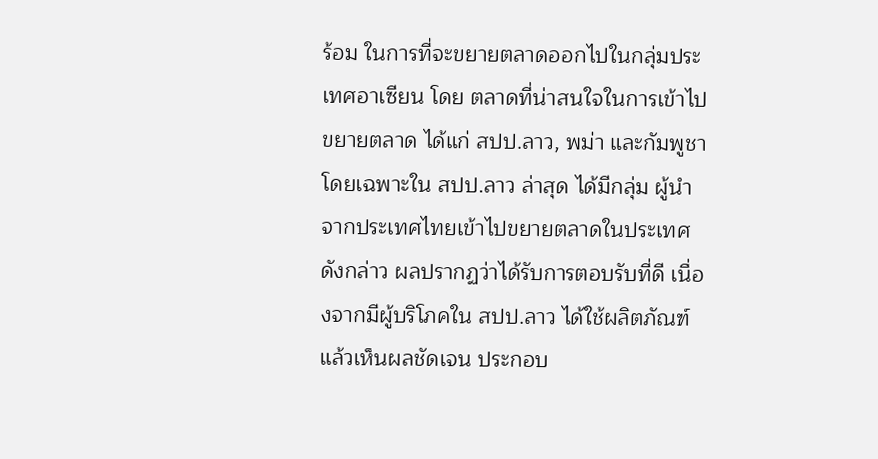ร้อม ในการที่จะขยายตลาดออกไปในกลุ่มประเทศอาเซียน โดย ตลาดที่น่าสนใจในการเข้าไปขยายตลาด ได้แก่ สปป.ลาว, พม่า และกัมพูชา โดยเฉพาะใน สปป.ลาว ล่าสุด ได้มีกลุ่ม ผู้นำจากประเทศไทยเข้าไปขยายตลาดในประเทศดังกล่าว ผลปรากฏว่าได้รับการตอบรับที่ดี เนื่องจากมีผู้บริโภคใน สปป.ลาว ได้ใช้ผลิตภัณฑ์แล้วเห็นผลชัดเจน ประกอบ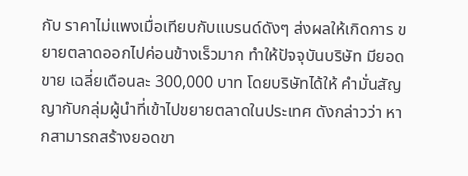กับ ราคาไม่แพงเมื่อเทียบกับแบรนด์ดังๆ ส่งผลให้เกิดการ ขยายตลาดออกไปค่อนข้างเร็วมาก ทำให้ปัจจุบันบริษัท มียอดขาย เฉลี่ยเดือนละ 300,000 บาท โดยบริษัทได้ให้ คำมั่นสัญญากับกลุ่มผู้นำที่เข้าไปขยายตลาดในประเทศ ดังกล่าวว่า หากสามารถสร้างยอดขา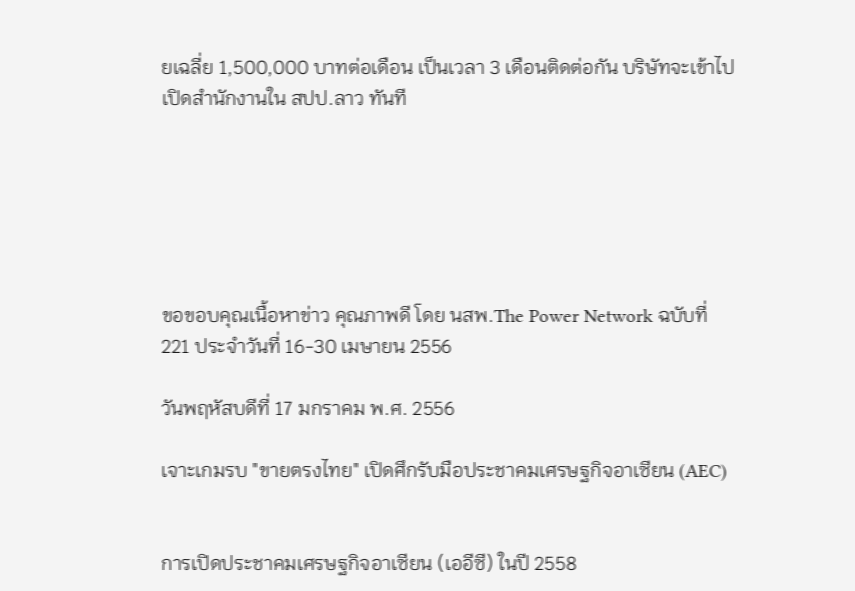ยเฉลี่ย 1,500,000 บาทต่อเดือน เป็นเวลา 3 เดือนติดต่อกัน บริษัทจะเข้าไป เปิดสำนักงานใน สปป.ลาว ทันที






ขอขอบคุณเนื้อหาข่าว คุณภาพดี โดย นสพ.The Power Network ฉบับที่ 221 ประจำวันที่ 16-30 เมษายน 2556

วันพฤหัสบดีที่ 17 มกราคม พ.ศ. 2556

เจาะเกมรบ "ขายตรงไทย" เปิดศึกรับมือประชาคมเศรษฐกิจอาเซียน (AEC)


การเปิดประชาคมเศรษฐกิจอาเซียน (เออีซี) ในปี 2558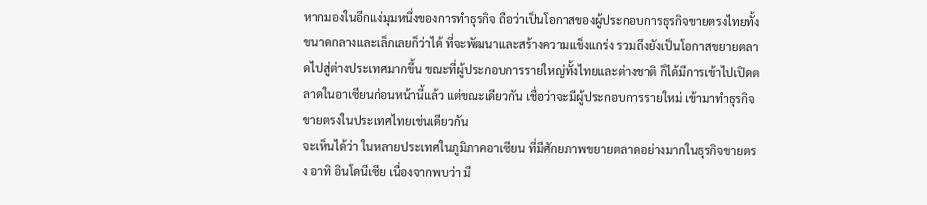หากมองในอีกแง่มุมหนึ่งของการทำธุรกิจ ถือว่าเป็นโอกาสของผู้ประกอบการธุรกิจขายตรงไทยทั้งขนาดกลางและเล็กเลยก็ว่าได้ ที่จะพัฒนาและสร้างความแข็งแกร่ง รวมถึงยังเป็นโอกาสขยายตลาดไปสู่ต่างประเทศมากขึ้น ขณะที่ผู้ประกอบการรายใหญ่ทั้งไทยและต่างชาติ ก็ได้มีการเข้าไปเปิดตลาดในอาเซียนก่อนหน้านี้แล้ว แต่ขณะเดียวกัน เชื่อว่าจะมีผู้ประกอบการรายใหม่ เข้ามาทำธุรกิจขายตรงในประเทศไทยเช่นเดียวกัน
จะเห็นได้ว่า ในหลายประเทศในภูมิภาคอาเซียน ที่มีศักยภาพขยายตลาดอย่างมากในธุรกิจขายตรง อาทิ อินโดนีเซีย เนื่องจากพบว่า มี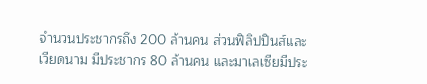จำนวนประชากรถึง 200 ล้านคน ส่วนฟิลิปปินส์และเวียดนาม มีประชากร 80 ล้านคน และมาเลเซียมีประ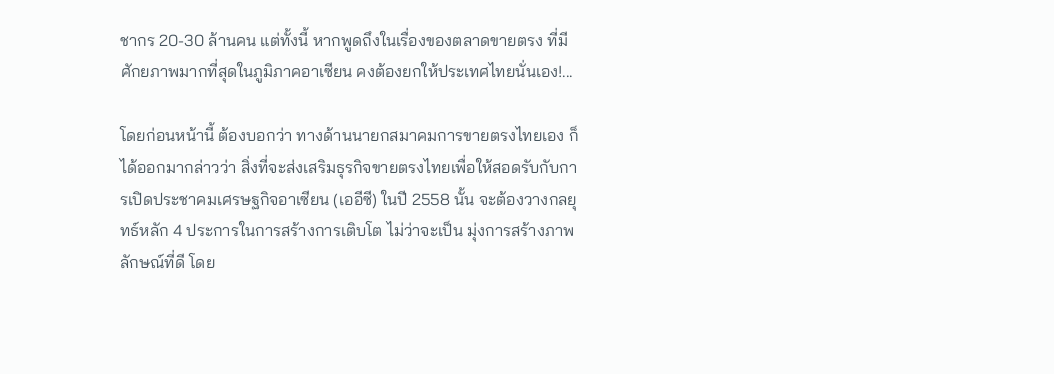ชากร 20-30 ล้านคน แต่ทั้งนี้ หากพูดถึงในเรื่องของตลาดขายตรง ที่มีศักยภาพมากที่สุดในภูมิภาคอาเซียน คงต้องยกให้ประเทศไทยนั่นเอง!...

โดยก่อนหน้านี้ ต้องบอกว่า ทางด้านนายกสมาคมการขายตรงไทยเอง ก็ได้ออกมากล่าวว่า สิ่งที่จะส่งเสริมธุรกิจขายตรงไทยเพื่อให้สอดรับกับการเปิดประชาคมเศรษฐกิจอาเซียน (เออีซี) ในปี 2558 นั้น จะต้องวางกลยุทธ์หลัก 4 ประการในการสร้างการเติบโต ไม่ว่าจะเป็น มุ่งการสร้างภาพลักษณ์ที่ดี โดย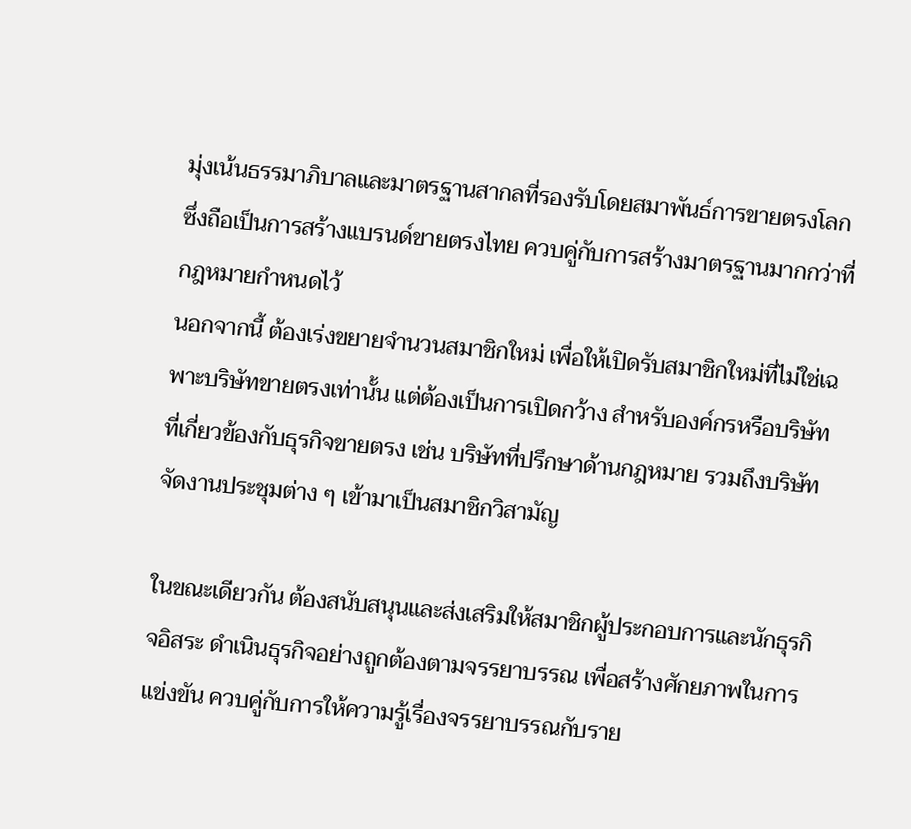มุ่งเน้นธรรมาภิบาลและมาตรฐานสากลที่รองรับโดยสมาพันธ์การขายตรงโลก ซึ่งถือเป็นการสร้างแบรนด์ขายตรงไทย ควบคู่กับการสร้างมาตรฐานมากกว่าที่กฎหมายกำหนดไว้
นอกจากนี้ ต้องเร่งขยายจำนวนสมาชิกใหม่ เพื่อให้เปิดรับสมาชิกใหม่ที่ไม่ใช่เฉพาะบริษัทขายตรงเท่านั้น แต่ต้องเป็นการเปิดกว้าง สำหรับองค์กรหรือบริษัทที่เกี่ยวข้องกับธุรกิจขายตรง เช่น บริษัทที่ปรึกษาด้านกฎหมาย รวมถึงบริษัทจัดงานประชุมต่าง ๆ เข้ามาเป็นสมาชิกวิสามัญ

ในขณะเดียวกัน ต้องสนับสนุนและส่งเสริมให้สมาชิกผู้ประกอบการและนักธุรกิจอิสระ ดำเนินธุรกิจอย่างถูกต้องตามจรรยาบรรณ เพื่อสร้างศักยภาพในการแข่งขัน ควบคู่กับการให้ความรู้เรื่องจรรยาบรรณกับราย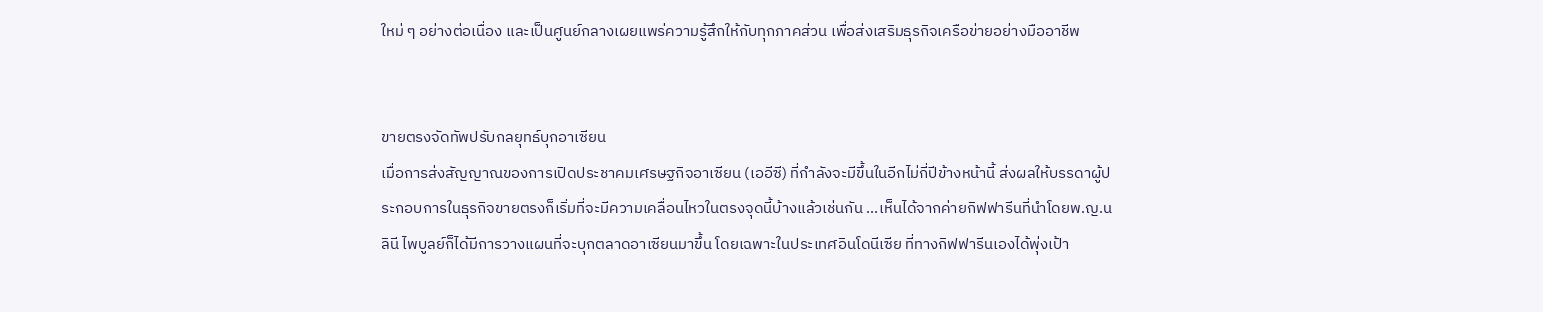ใหม่ ๆ อย่างต่อเนื่อง และเป็นศูนย์กลางเผยแพร่ความรู้สึกให้กับทุกภาคส่วน เพื่อส่งเสริมธุรกิจเครือข่ายอย่างมืออาชีพ


ขายตรงจัดทัพปรับกลยุทธ์บุกอาเซียน
เมื่อการส่งสัญญาณของการเปิดประชาคมเศรษฐกิจอาเซียน (เออีซี) ที่กำลังจะมีขึ้นในอีกไม่กี่ปีข้างหน้านี้ ส่งผลให้บรรดาผู้ประกอบการในธุรกิจขายตรงก็เริ่มที่จะมีความเคลื่อนไหวในตรงจุดนี้บ้างแล้วเช่นกัน ...เห็นได้จากค่ายกิฟฟารีนที่นำโดยพ.ญ.นลินี ไพบูลย์ก็ได้มีการวางแผนที่จะบุกตลาดอาเซียนมาขึ้น โดยเฉพาะในประเทศอินโดนีเซีย ที่ทางกิฟฟารีนเองได้พุ่งเป้า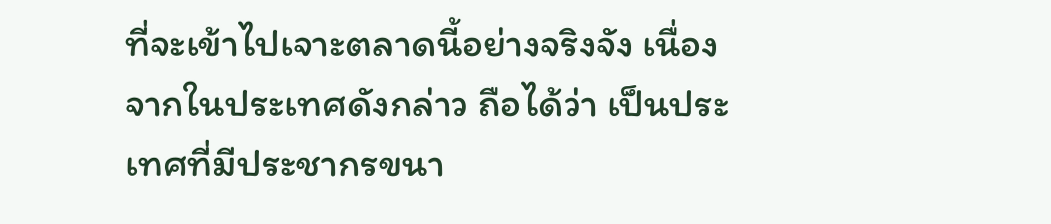ที่จะเข้าไปเจาะตลาดนี้อย่างจริงจัง เนื่องจากในประเทศดังกล่าว ถือได้ว่า เป็นประเทศที่มีประชากรขนา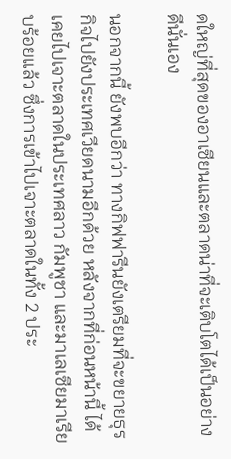ดใหญ่ที่สุดของอาเซียนและตลาดน่าที่จะเติบโตได้เป็นอย่างดีนั่นเอง

นอกจากนี้ ยังพบอีกว่า ทางกิฟฟารีนยังเตรียมที่จะขยายธุรกิจไปยังประเทศเวียดนามอีกด้วย หลังจากที่ก่อนหน้านี้ ได้เคยไปเจาะตลาดในประเทศลาว กัมพูชา และมาเลเซียมาเรียบร้อยแล้ว ซึ่งการเข้าไปเจาะตลาดในทั้ง 2 ประ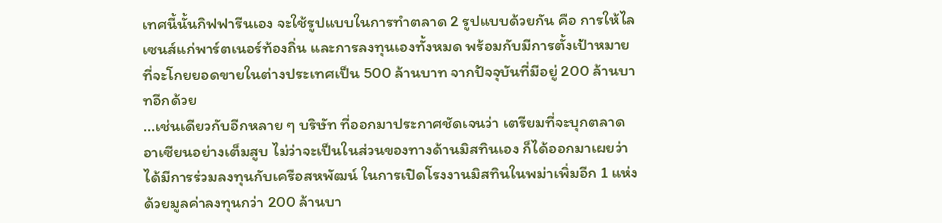เทศนี้นั้นกิฟฟารีนเอง จะใช้รูปแบบในการทำตลาด 2 รูปแบบด้วยกัน คือ การให้ไลเซนส์แก่พาร์ตเนอร์ท้องถิ่น และการลงทุนเองทั้งหมด พร้อมกับมีการตั้งเป้าหมายที่จะโกยยอดขายในต่างประเทศเป็น 500 ล้านบาท จากปัจจุบันที่มีอยู่ 200 ล้านบาทอีกด้วย
...เช่นเดียวกับอีกหลาย ๆ บริษัท ที่ออกมาประกาศชัดเจนว่า เตรียมที่จะบุกตลาดอาเซียนอย่างเต็มสูบ ไม่ว่าจะเป็นในส่วนของทางด้านมิสทินเอง ก็ได้ออกมาเผยว่า ได้มีการร่วมลงทุนกับเครือสหพัฒน์ ในการเปิดโรงงานมิสทินในพม่าเพิ่มอีก 1 แห่ง ด้วยมูลค่าลงทุนกว่า 200 ล้านบา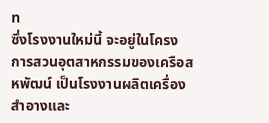ท
ซึ่งโรงงานใหม่นี้ จะอยู่ในโครงการสวนอุตสาหกรรมของเครือสหพัฒน์ เป็นโรงงานผลิตเครื่องสำอางและ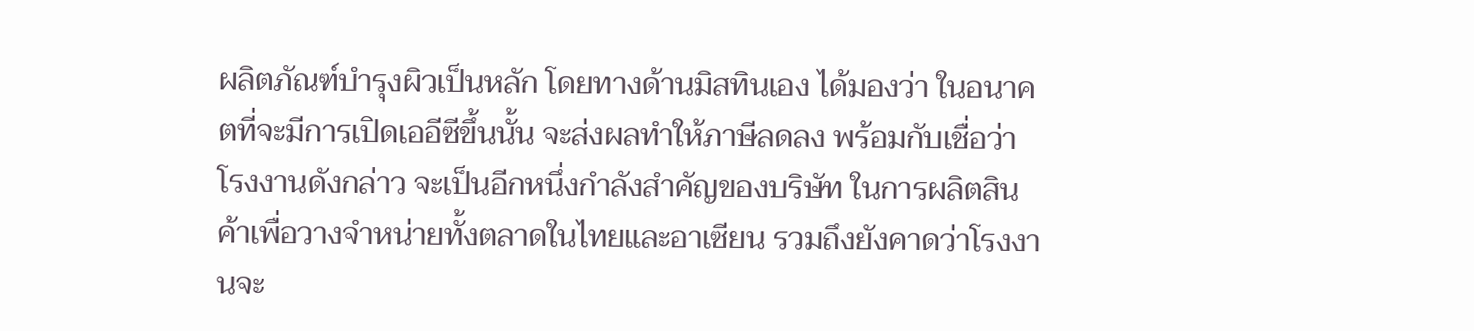ผลิตภัณฑ์บำรุงผิวเป็นหลัก โดยทางด้านมิสทินเอง ได้มองว่า ในอนาคตที่จะมีการเปิดเออีซีขึ้นนั้น จะส่งผลทำให้ภาษีลดลง พร้อมกับเชื่อว่า โรงงานดังกล่าว จะเป็นอีกหนึ่งกำลังสำคัญของบริษัท ในการผลิตสินค้าเพื่อวางจำหน่ายทั้งตลาดในไทยและอาเซียน รวมถึงยังคาดว่าโรงงานจะ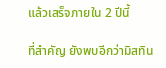แล้วเสร็จภายใน 2 ปีนี้

ที่สำคัญ ยังพบอีกว่ามิสทิน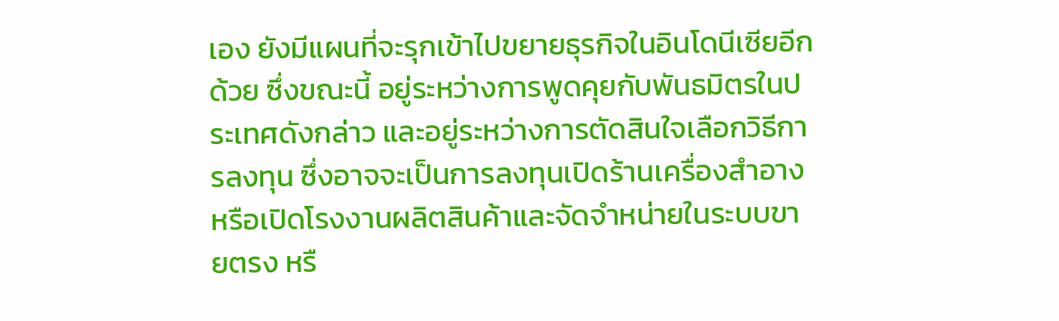เอง ยังมีแผนที่จะรุกเข้าไปขยายธุรกิจในอินโดนีเซียอีกด้วย ซึ่งขณะนี้ อยู่ระหว่างการพูดคุยกับพันธมิตรในประเทศดังกล่าว และอยู่ระหว่างการตัดสินใจเลือกวิธีการลงทุน ซึ่งอาจจะเป็นการลงทุนเปิดร้านเครื่องสำอาง หรือเปิดโรงงานผลิตสินค้าและจัดจำหน่ายในระบบขายตรง หรื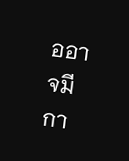ออาจมีกา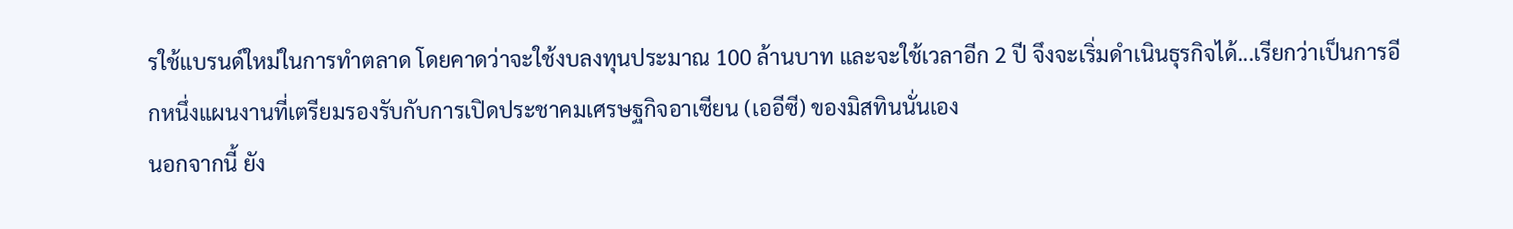รใช้แบรนด์ใหม่ในการทำตลาด โดยคาดว่าจะใช้งบลงทุนประมาณ 100 ล้านบาท และจะใช้เวลาอีก 2 ปี จึงจะเริ่มดำเนินธุรกิจได้...เรียกว่าเป็นการอีกหนึ่งแผนงานที่เตรียมรองรับกับการเปิดประชาคมเศรษฐกิจอาเซียน (เออีซี) ของมิสทินนั่นเอง
นอกจากนี้ ยัง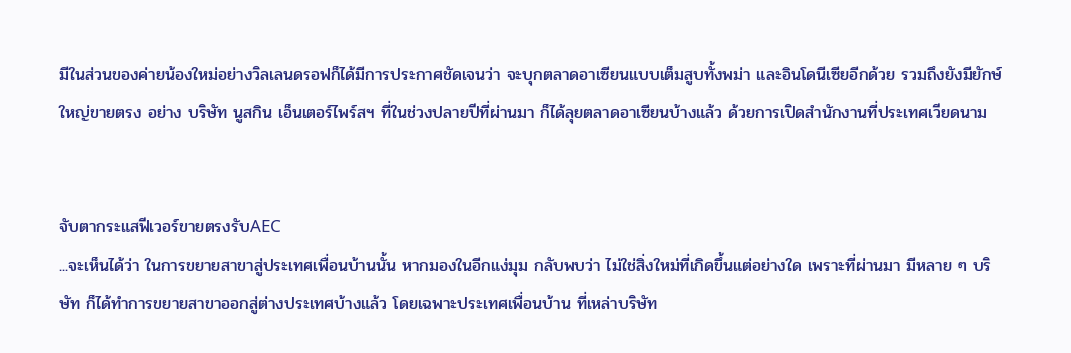มีในส่วนของค่ายน้องใหม่อย่างวิลเลนดรอฟก็ได้มีการประกาศชัดเจนว่า จะบุกตลาดอาเซียนแบบเต็มสูบทั้งพม่า และอินโดนีเซียอีกด้วย รวมถึงยังมียักษ์ใหญ่ขายตรง อย่าง บริษัท นูสกิน เอ็นเตอร์ไพร์สฯ ที่ในช่วงปลายปีที่ผ่านมา ก็ได้ลุยตลาดอาเซียนบ้างแล้ว ด้วยการเปิดสำนักงานที่ประเทศเวียดนาม


จับตากระแสฟีเวอร์ขายตรงรับAEC
...จะเห็นได้ว่า ในการขยายสาขาสู่ประเทศเพื่อนบ้านนั้น หากมองในอีกแง่มุม กลับพบว่า ไม่ใช่สิ่งใหม่ที่เกิดขึ้นแต่อย่างใด เพราะที่ผ่านมา มีหลาย ๆ บริษัท ก็ได้ทำการขยายสาขาออกสู่ต่างประเทศบ้างแล้ว โดยเฉพาะประเทศเพื่อนบ้าน ที่เหล่าบริษัท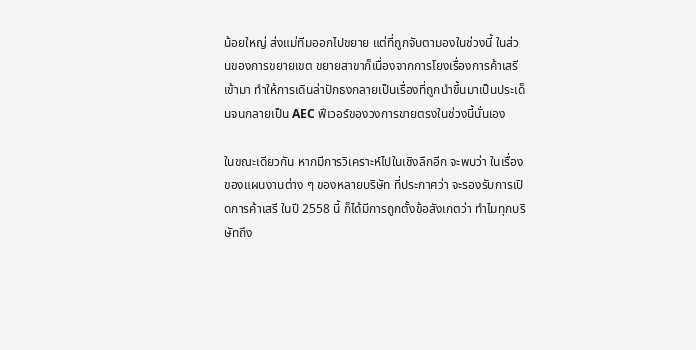น้อยใหญ่ ส่งแม่ทีมออกไปขยาย แต่ที่ถูกจับตามองในช่วงนี้ ในส่วนของการขยายเขต ขยายสาขาก็เนื่องจากการโยงเรื่องการค้าเสรีเข้ามา ทำให้การเดินล่าปักธงกลายเป็นเรื่องที่ถูกนำขึ้นมาเป็นประเด็นจนกลายเป็น AEC ฟีเวอร์ของวงการขายตรงในช่วงนี้นั่นเอง

ในขณะเดียวกัน หากมีการวิเคราะห์ไปในเชิงลึกอีก จะพบว่า ในเรื่องของแผนงานต่าง ๆ ของหลายบริษัท ที่ประกาศว่า จะรองรับการเปิดการค้าเสรี ในปี 2558 นี้ ก็ได้มีการถูกตั้งข้อสังเกตว่า ทำไมทุกบริษัทถึง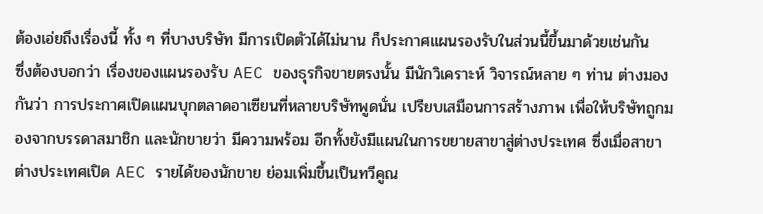ต้องเอ่ยถึงเรื่องนี้ ทั้ง ๆ ที่บางบริษัท มีการเปิดตัวได้ไม่นาน ก็ประกาศแผนรองรับในส่วนนี้ขึ้นมาด้วยเช่นกัน
ซึ่งต้องบอกว่า เรื่องของแผนรองรับ AEC ของธุรกิจขายตรงนั้น มีนักวิเคราะห์ วิจารณ์หลาย ๆ ท่าน ต่างมองกันว่า การประกาศเปิดแผนบุกตลาดอาเซียนที่หลายบริษัทพูดนั่น เปรียบเสมือนการสร้างภาพ เพื่อให้บริษัทถูกมองจากบรรดาสมาชิก และนักขายว่า มีความพร้อม อีกทั้งยังมีแผนในการขยายสาขาสู่ต่างประเทศ ซึ่งเมื่อสาขาต่างประเทศเปิด AEC รายได้ของนักขาย ย่อมเพิ่มขึ้นเป็นทวีคูณ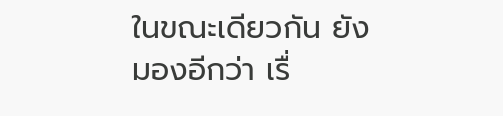ในขณะเดียวกัน ยังมองอีกว่า เรื่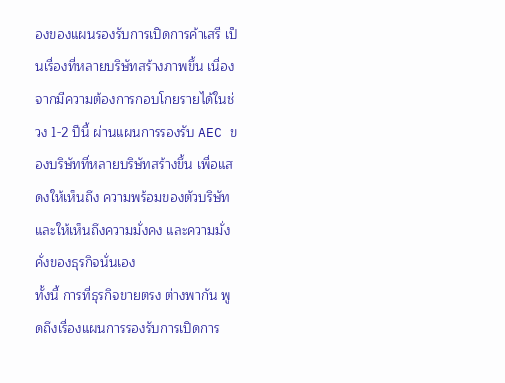องของแผนรองรับการเปิดการค้าเสรี เป็นเรื่องที่หลายบริษัทสร้างภาพขึ้น เนื่องจากมีความต้องการกอบโกยรายได้ในช่วง 1-2 ปีนี้ ผ่านแผนการรองรับ AEC ของบริษัทที่หลายบริษัทสร้างขึ้น เพื่อแสดงให้เห็นถึง ความพร้อมของตัวบริษัท และให้เห็นถึงความมั่งคง และความมั่งคั่งของธุรกิจนั่นเอง
ทั้งนี้ การที่ธุรกิจขายตรง ต่างพากัน พูดถึงเรื่องแผนการรองรับการเปิดการ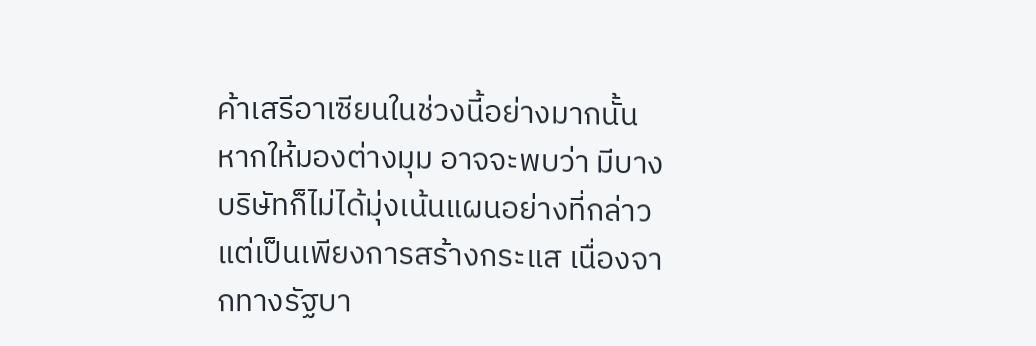ค้าเสรีอาเซียนในช่วงนี้อย่างมากนั้น หากให้มองต่างมุม อาจจะพบว่า มีบางบริษัทก็ไม่ได้มุ่งเน้นแผนอย่างที่กล่าว แต่เป็นเพียงการสร้างกระแส เนื่องจากทางรัฐบา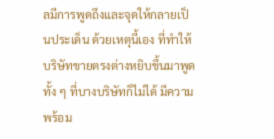ลมีการพูดถึงและจุดให้กลายเป็นประเด็น ด้วยเหตุนี้เอง ที่ทำให้บริษัทขายตรงต่างหยิบขึ้นมาพูด ทั้ง ๆ ที่บางบริษัทก็ไม่ได้ มีความพร้อม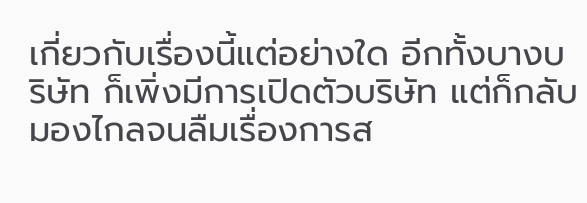เกี่ยวกับเรื่องนี้แต่อย่างใด อีกทั้งบางบริษัท ก็เพิ่งมีการเปิดตัวบริษัท แต่ก็กลับมองไกลจนลืมเรื่องการส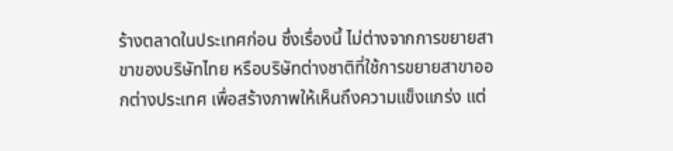ร้างตลาดในประเทศก่อน ซึ่งเรื่องนี้ ไม่ต่างจากการขยายสาขาของบริษัทไทย หรือบริษัทต่างชาติที่ใช้การขยายสาขาออกต่างประเทศ เพื่อสร้างภาพให้เห็นถึงความแข็งแกร่ง แต่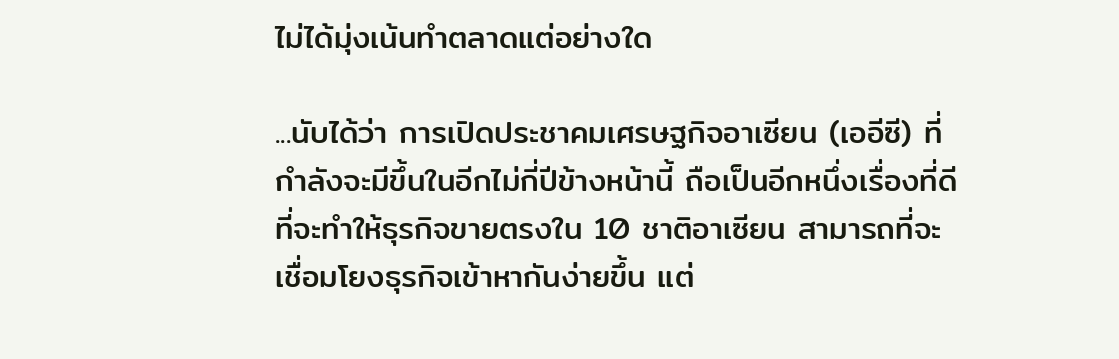ไม่ได้มุ่งเน้นทำตลาดแต่อย่างใด

...นับได้ว่า การเปิดประชาคมเศรษฐกิจอาเซียน (เออีซี) ที่กำลังจะมีขึ้นในอีกไม่กี่ปีข้างหน้านี้ ถือเป็นอีกหนึ่งเรื่องที่ดี ที่จะทำให้ธุรกิจขายตรงใน 10 ชาติอาเซียน สามารถที่จะเชื่อมโยงธุรกิจเข้าหากันง่ายขึ้น แต่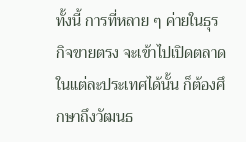ทั้งนี้ การที่หลาย ๆ ค่ายในธุรกิจขายตรง จะเข้าไปเปิดตลาดในแต่ละประเทศได้นั้น ก็ต้องศึกษาถึงวัฒนธ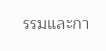รรมและกา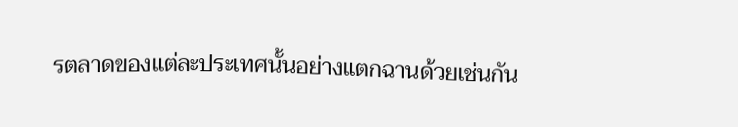รตลาดของแต่ละประเทศนั้นอย่างแตกฉานด้วยเช่นกัน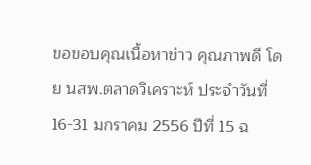ขอขอบคุณเนื้อหาข่าว คุณภาพดี โดย นสพ.ตลาดวิเคราะห์ ประจำวันที่ 16-31 มกราคม 2556 ปีที่ 15 ฉ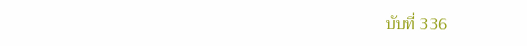บับที่ 336